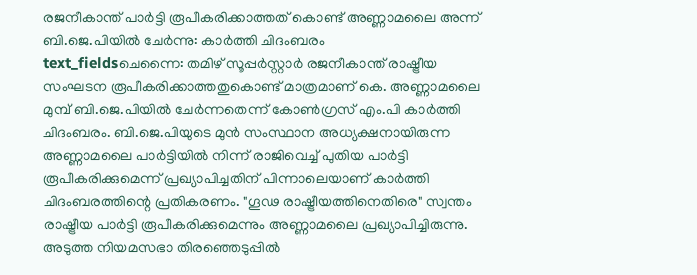രജനീകാന്ത് പാർട്ടി രൂപീകരിക്കാത്തത് കൊണ്ട് അണ്ണാമലൈ അന്ന് ബി.ജെ.പിയിൽ ചേർന്നു: കാർത്തി ചിദംബരം
text_fieldsചെന്നൈ: തമിഴ് സൂപ്പർസ്റ്റാർ രജനീകാന്ത് രാഷ്ട്രീയ സംഘടന രൂപീകരിക്കാത്തതുകൊണ്ട് മാത്രമാണ് കെ. അണ്ണാമലൈ മുമ്പ് ബി.ജെ.പിയിൽ ചേർന്നതെന്ന് കോൺഗ്രസ് എം.പി കാർത്തി ചിദംബരം. ബി.ജെ.പിയുടെ മുൻ സംസ്ഥാന അധ്യക്ഷനായിരുന്ന അണ്ണാമലൈ പാർട്ടിയിൽ നിന്ന് രാജിവെച്ച് പുതിയ പാർട്ടി രൂപീകരിക്കുമെന്ന് പ്രഖ്യാപിച്ചതിന് പിന്നാലെയാണ് കാർത്തി ചിദംബരത്തിന്റെ പ്രതികരണം. "ഗൂഢ രാഷ്ട്രീയത്തിനെതിരെ" സ്വന്തം രാഷ്ട്രീയ പാർട്ടി രൂപീകരിക്കുമെന്നും അണ്ണാമലൈ പ്രഖ്യാപിച്ചിരുന്നു. അടുത്ത നിയമസഭാ തിരഞ്ഞെടുപ്പിൽ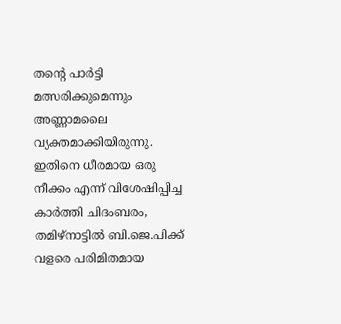തന്റെ പാർട്ടി മത്സരിക്കുമെന്നും അണ്ണാമലൈ വ്യക്തമാക്കിയിരുന്നു.
ഇതിനെ ധീരമായ ഒരു നീക്കം എന്ന് വിശേഷിപ്പിച്ച കാർത്തി ചിദംബരം, തമിഴ്നാട്ടിൽ ബി.ജെ.പിക്ക് വളരെ പരിമിതമായ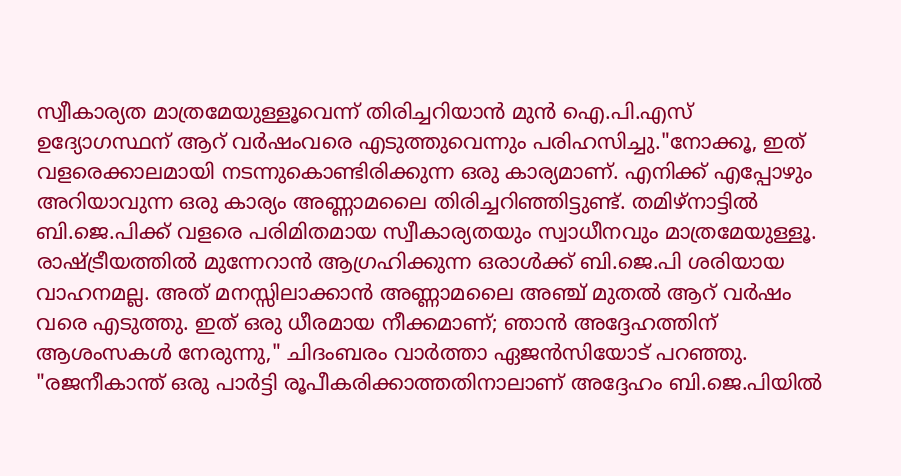സ്വീകാര്യത മാത്രമേയുള്ളൂവെന്ന് തിരിച്ചറിയാൻ മുൻ ഐ.പി.എസ് ഉദ്യോഗസ്ഥന് ആറ് വർഷംവരെ എടുത്തുവെന്നും പരിഹസിച്ചു."നോക്കൂ, ഇത് വളരെക്കാലമായി നടന്നുകൊണ്ടിരിക്കുന്ന ഒരു കാര്യമാണ്. എനിക്ക് എപ്പോഴും അറിയാവുന്ന ഒരു കാര്യം അണ്ണാമലൈ തിരിച്ചറിഞ്ഞിട്ടുണ്ട്. തമിഴ്നാട്ടിൽ ബി.ജെ.പിക്ക് വളരെ പരിമിതമായ സ്വീകാര്യതയും സ്വാധീനവും മാത്രമേയുള്ളൂ. രാഷ്ട്രീയത്തിൽ മുന്നേറാൻ ആഗ്രഹിക്കുന്ന ഒരാൾക്ക് ബി.ജെ.പി ശരിയായ വാഹനമല്ല. അത് മനസ്സിലാക്കാൻ അണ്ണാമലൈ അഞ്ച് മുതൽ ആറ് വർഷം വരെ എടുത്തു. ഇത് ഒരു ധീരമായ നീക്കമാണ്; ഞാൻ അദ്ദേഹത്തിന് ആശംസകൾ നേരുന്നു," ചിദംബരം വാർത്താ ഏജൻസിയോട് പറഞ്ഞു.
"രജനീകാന്ത് ഒരു പാർട്ടി രൂപീകരിക്കാത്തതിനാലാണ് അദ്ദേഹം ബി.ജെ.പിയിൽ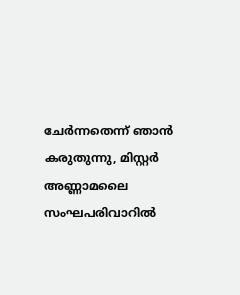ചേർന്നതെന്ന് ഞാൻ കരുതുന്നു, മിസ്റ്റർ അണ്ണാമലൈ സംഘപരിവാറിൽ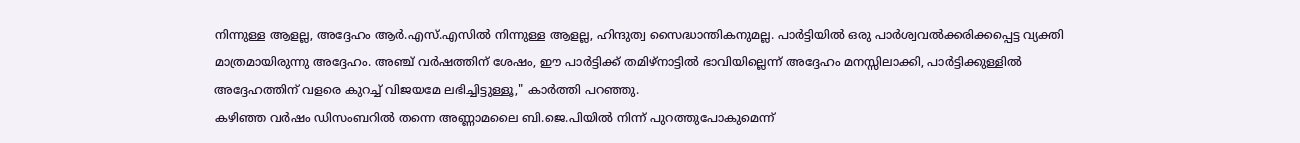നിന്നുള്ള ആളല്ല, അദ്ദേഹം ആർ.എസ്.എസിൽ നിന്നുള്ള ആളല്ല, ഹിന്ദുത്വ സൈദ്ധാന്തികനുമല്ല. പാർട്ടിയിൽ ഒരു പാർശ്വവൽക്കരിക്കപ്പെട്ട വ്യക്തി മാത്രമായിരുന്നു അദ്ദേഹം. അഞ്ച് വർഷത്തിന് ശേഷം, ഈ പാർട്ടിക്ക് തമിഴ്നാട്ടിൽ ഭാവിയില്ലെന്ന് അദ്ദേഹം മനസ്സിലാക്കി, പാർട്ടിക്കുള്ളിൽ അദ്ദേഹത്തിന് വളരെ കുറച്ച് വിജയമേ ലഭിച്ചിട്ടുള്ളൂ," കാർത്തി പറഞ്ഞു.
കഴിഞ്ഞ വർഷം ഡിസംബറിൽ തന്നെ അണ്ണാമലൈ ബി.ജെ.പിയിൽ നിന്ന് പുറത്തുപോകുമെന്ന്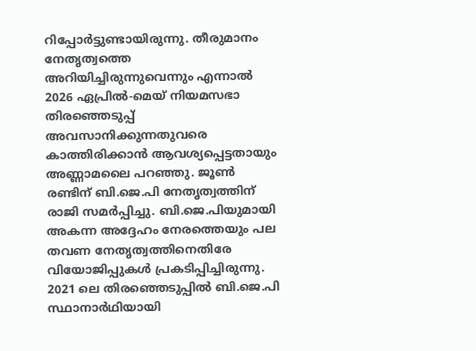റിപ്പോർട്ടുണ്ടായിരുന്നു. തീരുമാനം നേതൃത്വത്തെ അറിയിച്ചിരുന്നുവെന്നും എന്നാൽ 2026 ഏപ്രിൽ-മെയ് നിയമസഭാ തിരഞ്ഞെടുപ്പ് അവസാനിക്കുന്നതുവരെ കാത്തിരിക്കാൻ ആവശ്യപ്പെട്ടതായും അണ്ണാമലൈ പറഞ്ഞു. ജൂൺ രണ്ടിന് ബി.ജെ.പി നേതൃത്വത്തിന് രാജി സമർപ്പിച്ചു. ബി.ജെ.പിയുമായി അകന്ന അദ്ദേഹം നേരത്തെയും പല തവണ നേതൃത്വത്തിനെതിരേ വിയോജിപ്പുകൾ പ്രകടിപ്പിച്ചിരുന്നു.
2021 ലെ തിരഞ്ഞെടുപ്പിൽ ബി.ജെ.പി സ്ഥാനാർഥിയായി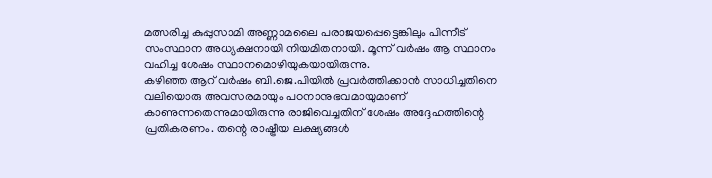മത്സരിച്ച കുപ്പുസാമി അണ്ണാമലൈ പരാജയപ്പെട്ടെങ്കിലും പിന്നീട് സംസ്ഥാന അധ്യക്ഷനായി നിയമിതനായി. മൂന്ന് വർഷം ആ സ്ഥാനം വഹിച്ച ശേഷം സ്ഥാനമൊഴിയുകയായിരുന്നു.
കഴിഞ്ഞ ആറ് വർഷം ബി.ജെ.പിയിൽ പ്രവർത്തിക്കാൻ സാധിച്ചതിനെ വലിയൊരു അവസരമായും പഠനാനുഭവമായുമാണ് കാണുന്നതെന്നുമായിരുന്നു രാജിവെച്ചതിന് ശേഷം അദ്ദേഹത്തിന്റെ പ്രതികരണം. തന്റെ രാഷ്ട്രീയ ലക്ഷ്യങ്ങൾ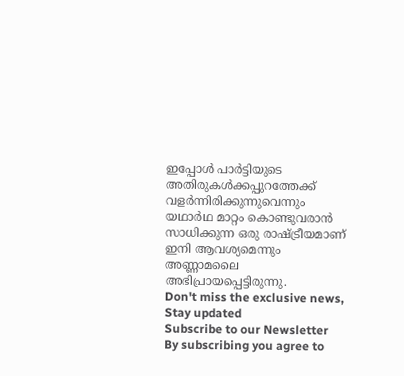ഇപ്പോൾ പാർട്ടിയുടെ അതിരുകൾക്കപ്പുറത്തേക്ക് വളർന്നിരിക്കുന്നുവെന്നും യഥാർഥ മാറ്റം കൊണ്ടുവരാൻ സാധിക്കുന്ന ഒരു രാഷ്ട്രീയമാണ് ഇനി ആവശ്യമെന്നും അണ്ണാമലൈ അഭിപ്രായപ്പെട്ടിരുന്നു.
Don't miss the exclusive news, Stay updated
Subscribe to our Newsletter
By subscribing you agree to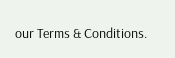our Terms & Conditions.